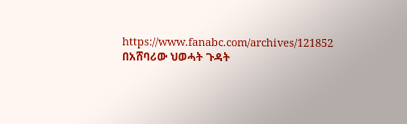https://www.fanabc.com/archives/121852
በአሸባሪው ህወሓት ጉዳት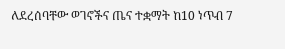ለደረሰባቸው ወገኖችና ጤና ተቋማት ከ10 ነጥብ 7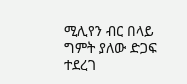ሚሊየን ብር በላይ ግምት ያለው ድጋፍ ተደረገ